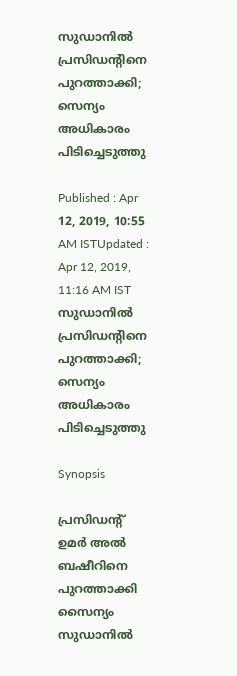സുഡാനിൽ പ്രസിഡന്‍റിനെ പുറത്താക്കി; സെന്യം അധികാരം പിടിച്ചെടുത്തു

Published : Apr 12, 2019, 10:55 AM ISTUpdated : Apr 12, 2019, 11:16 AM IST
സുഡാനിൽ പ്രസിഡന്‍റിനെ പുറത്താക്കി; സെന്യം അധികാരം പിടിച്ചെടുത്തു

Synopsis

പ്രസിഡന്‍റ് ഉമർ അൽ ബഷീറിനെ പുറത്താക്കി സൈന്യം സുഡാനിൽ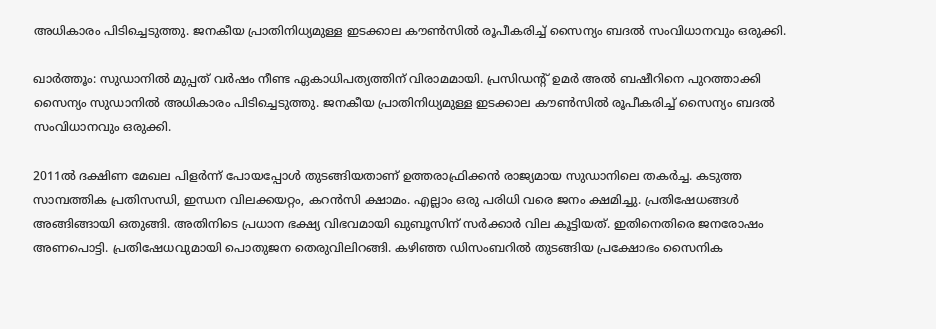അധികാരം പിടിച്ചെടുത്തു. ജനകീയ പ്രാതിനിധ്യമുള്ള ഇടക്കാല കൗൺസിൽ രൂപീകരിച്ച് സൈന്യം ബദൽ സംവിധാനവും ഒരുക്കി.

ഖാർത്തൂം: സുഡാനിൽ മുപ്പത് വർഷം നീണ്ട ഏകാധിപത്യത്തിന് വിരാമമായി. പ്രസിഡന്‍റ് ഉമർ അൽ ബഷീറിനെ പുറത്താക്കി സൈന്യം സുഡാനിൽ അധികാരം പിടിച്ചെടുത്തു. ജനകീയ പ്രാതിനിധ്യമുള്ള ഇടക്കാല കൗൺസിൽ രൂപീകരിച്ച് സൈന്യം ബദൽ സംവിധാനവും ഒരുക്കി.

2011ൽ ദക്ഷിണ മേഖല പിളർന്ന് പോയപ്പോൾ തുടങ്ങിയതാണ് ഉത്തരാഫ്രിക്കൻ രാജ്യമായ സുഡാനിലെ തകർച്ച. കടുത്ത സാമ്പത്തിക പ്രതിസന്ധി, ഇന്ധന വിലക്കയറ്റം, കറന്‍സി ക്ഷാമം. എല്ലാം ഒരു പരിധി വരെ ജനം ക്ഷമിച്ചു. പ്രതിഷേധങ്ങൾ അങ്ങിങ്ങായി ഒതുങ്ങി. അതിനിടെ പ്രധാന ഭക്ഷ്യ വിഭവമായി ഖുബൂസിന് സർക്കാർ വില കൂട്ടിയത്. ഇതിനെതിരെ ജനരോഷം അണപൊട്ടി. പ്രതിഷേധവുമായി പൊതുജന തെരുവിലിറങ്ങി. കഴിഞ്ഞ ഡിസംബറിൽ തുടങ്ങിയ പ്രക്ഷോഭം സൈനിക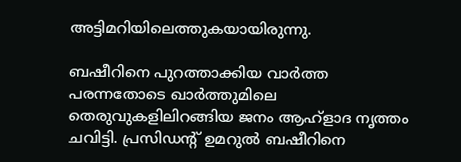അട്ടിമറിയിലെത്തുകയായിരുന്നു.

ബഷീറിനെ പുറത്താക്കിയ വാർത്ത പരന്നതോടെ ഖാർത്തുമിലെ തെരുവുകളിലിറങ്ങിയ ജനം ആഹ്ളാദ നൃത്തം ചവിട്ടി. പ്രസിഡന്‍റ് ഉമറുൽ ബഷീറിനെ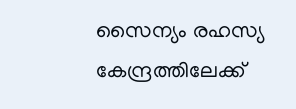സൈന്യം രഹസ്യ കേന്ദ്രത്തിലേക്ക്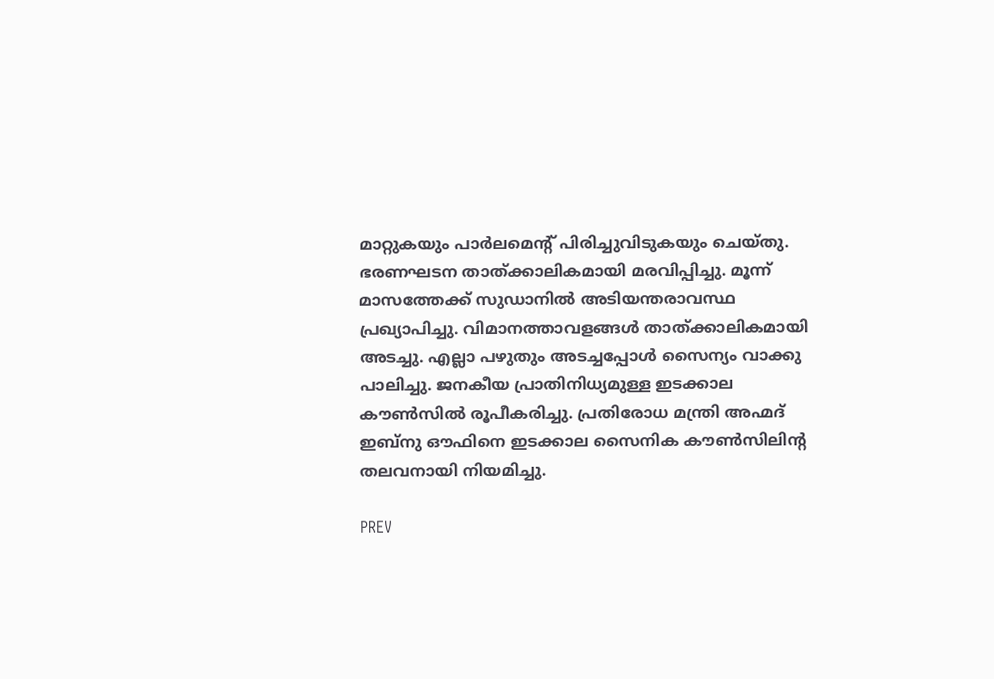മാറ്റുകയും പാർലമെന്‍റ് പിരിച്ചുവിടുകയും ചെയ്തു. ഭരണഘടന താത്ക്കാലികമായി മരവിപ്പിച്ചു. മൂന്ന് മാസത്തേക്ക് സുഡാനിൽ അടിയന്തരാവസ്ഥ പ്രഖ്യാപിച്ചു. വിമാനത്താവളങ്ങൾ താത്ക്കാലികമായി അടച്ചു. എല്ലാ പഴുതും അടച്ചപ്പോൾ സൈന്യം വാക്കു പാലിച്ചു. ജനകീയ പ്രാതിനിധ്യമുള്ള ഇടക്കാല കൗൺസിൽ രൂപീകരിച്ചു. പ്രതിരോധ മന്ത്രി അഹ്മദ് ഇബ്നു ഔഫിനെ ഇടക്കാല സൈനിക കൗൺസിലിന്‍റ തലവനായി നിയമിച്ചു.

PREV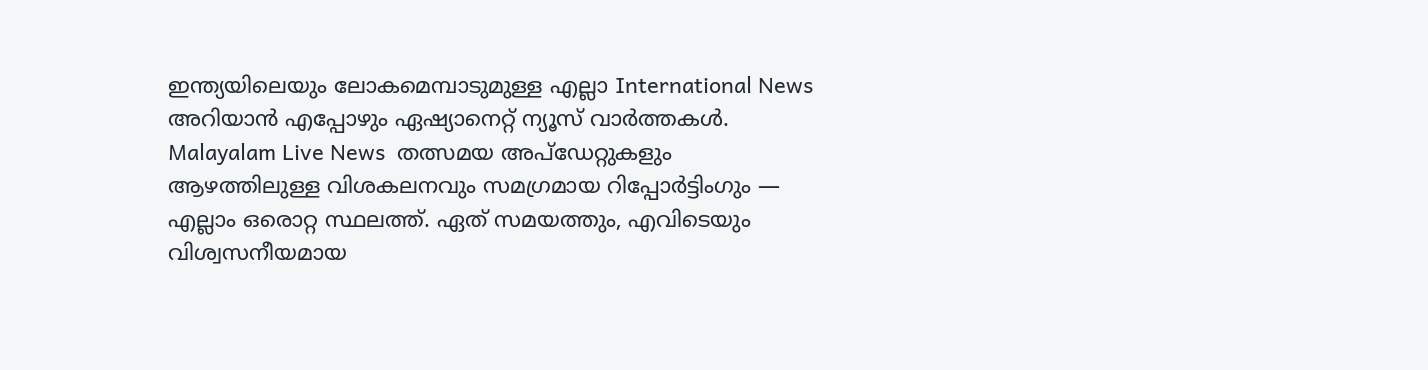ഇന്ത്യയിലെയും ലോകമെമ്പാടുമുള്ള എല്ലാ International News അറിയാൻ എപ്പോഴും ഏഷ്യാനെറ്റ് ന്യൂസ് വാർത്തകൾ. Malayalam Live News  തത്സമയ അപ്‌ഡേറ്റുകളും ആഴത്തിലുള്ള വിശകലനവും സമഗ്രമായ റിപ്പോർട്ടിംഗും — എല്ലാം ഒരൊറ്റ സ്ഥലത്ത്. ഏത് സമയത്തും, എവിടെയും വിശ്വസനീയമായ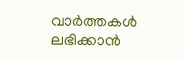വാർത്തകൾ ലഭിക്കാൻ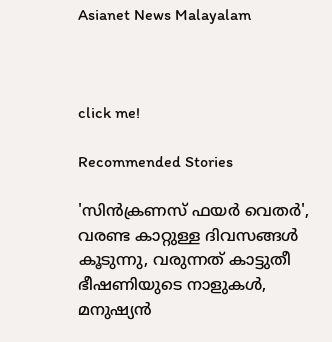Asianet News Malayalam



click me!

Recommended Stories

'സിൻക്രണസ് ഫയർ വെതർ', വരണ്ട കാറ്റുള്ള ദിവസങ്ങൾ കൂടുന്നു, വരുന്നത് കാട്ടുതീ ഭീഷണിയുടെ നാളുകൾ, മനുഷ്യൻ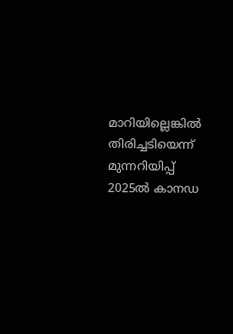മാറിയില്ലെങ്കിൽ തിരിച്ചടിയെന്ന് മുന്നറിയിപ്പ്
2025ൽ കാനഡ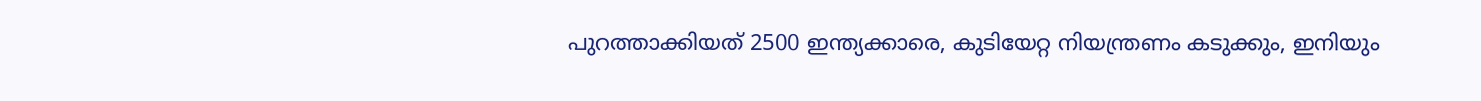പുറത്താക്കിയത് 2500 ഇന്ത്യക്കാരെ, കുടിയേറ്റ നിയന്ത്രണം കടുക്കും, ഇനിയും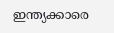ഇന്ത്യക്കാരെ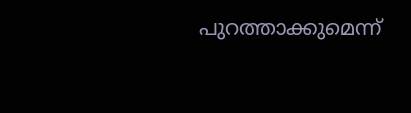പുറത്താക്കുമെന്ന്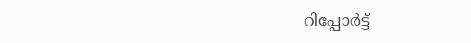റിപ്പോർട്ട്